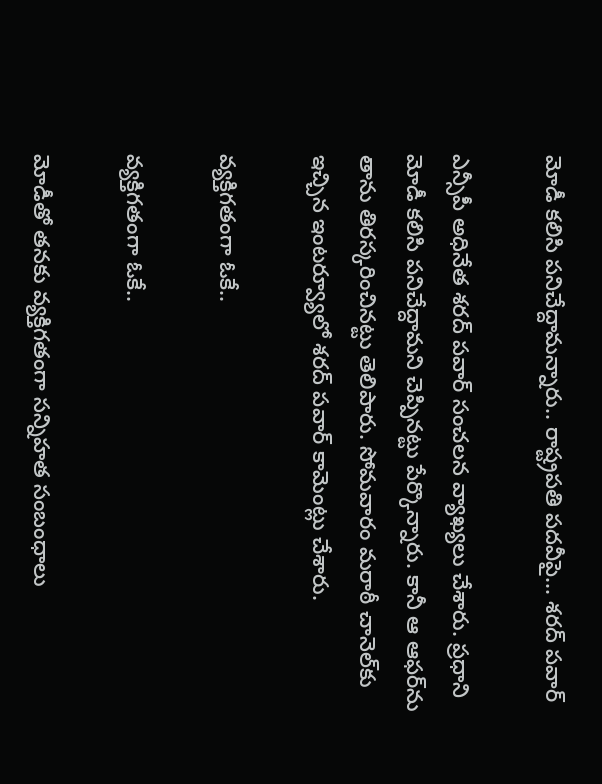మోడీ కలిసి పనిచేద్దామన్నారు.. రాష్ట్రపతి పదవీపై... శరద్ పవార్

ఎన్సీపీ అధినేత శరద్ పవార్ సంచలన వ్యాఖ్యలు చేశారు. ప్రధాని మోడీ కలిసి పనిచేద్దామని చెప్పినట్టు పేర్కొన్నారు. కానీ ఆ ఆఫర్‌ను తాను తిరస్కరించినట్టు తెలిపారు. సోమవారం మరాఠీ చానెల్‌కు ఇచ్చిన ఇంటర్వ్యూలో శరద్ పవార్ కామెంట్లు చేశారు.

వ్యక్తిగతంగా ఓకే..

వ్యక్తిగతంగా ఓకే..

మోడీతో తనకు వ్యక్తిగతంగా సన్నిహత సంబంధాలు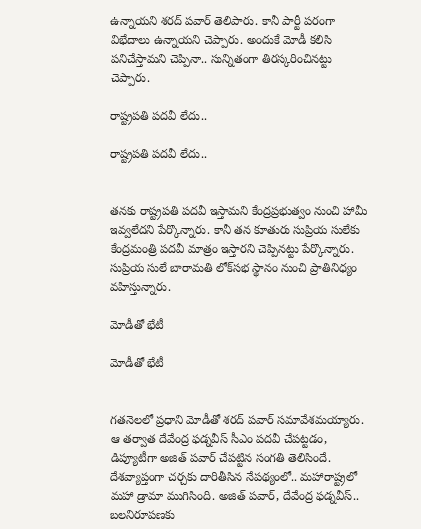ఉన్నాయని శరద్ పవార్ తెలిపారు. కానీ పార్టీ పరంగా విభేదాలు ఉన్నాయని చెప్పారు. అందుకే మోడీ కలిసి పనిచేస్తామని చెప్పినా.. సున్నితంగా తిరస్కరించినట్టు చెప్పారు.

రాష్ట్రపతి పదవీ లేదు..

రాష్ట్రపతి పదవీ లేదు..


తనకు రాష్ట్రపతి పదవీ ఇస్తామని కేంద్రప్రభుత్వం నుంచి హామీ ఇవ్వలేదని పేర్కొన్నారు. కానీ తన కూతురు సుప్రియ సులేకు కేంద్రమంత్రి పదవీ మాత్రం ఇస్తారని చెప్పినట్టు పేర్కొన్నారు. సుప్రియ సులే బారామతి లోక్‌సభ స్థానం నుంచి ప్రాతినిధ్యం వహిస్తున్నారు.

మోడీతో భేటీ

మోడీతో భేటీ


గతనెలలో ప్రధాని మోడీతో శరద్ పవార్ సమావేశమయ్యారు. ఆ తర్వాత దేవేంద్ర ఫడ్నవీస్ సీఎం పదవీ చేపట్టడం, డిప్యూటీగా అజిత్ పవార్ చేపట్టిన సంగతి తెలిసిందే. దేశవ్యాప్తంగా చర్చకు దారితీసిన నేపథ్యంలో.. మహారాష్ట్రలో మహా డ్రామా ముగిసింది. అజిత్ పవార్, దేవేంద్ర ఫడ్నవీస్.. బలనిరూపణకు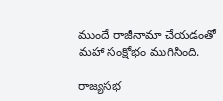ముందే రాజీనామా చేయడంతో మహా సంక్షోభం ముగిసింది.

రాజ్యసభ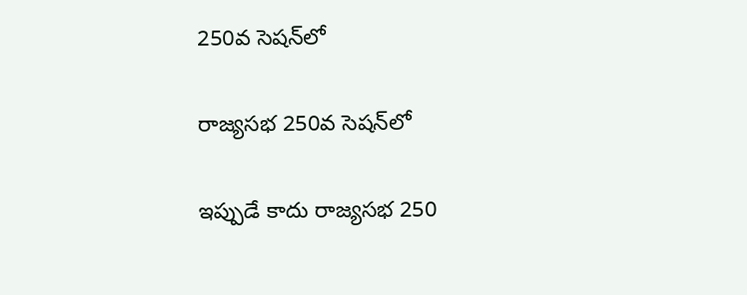250వ సెషన్‌లో

రాజ్యసభ 250వ సెషన్‌లో

ఇప్పుడే కాదు రాజ్యసభ 250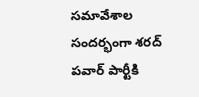సమావేశాల సందర్భంగా శరద్ పవార్ పార్టీకి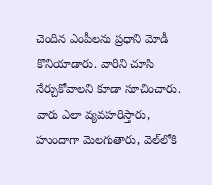చెందిన ఎంపీలను ప్రధాని మోడీ కొనియాడారు. వారిని చూసి నేర్చుకోవాలని కూడా సూచించారు. వారు ఎలా వ్యవహరిస్తారు, హుందాగా మెలగుతారు, వెల్‌లోకి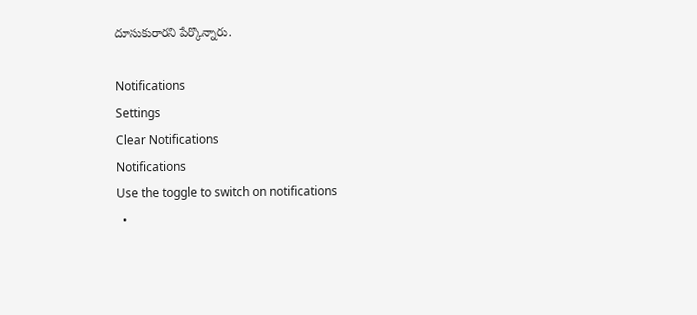దూసుకురారని పేర్కొన్నారు.

Notifications
Settings
Clear Notifications
Notifications
Use the toggle to switch on notifications
  •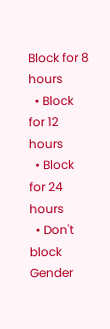Block for 8 hours
  • Block for 12 hours
  • Block for 24 hours
  • Don't block
Gender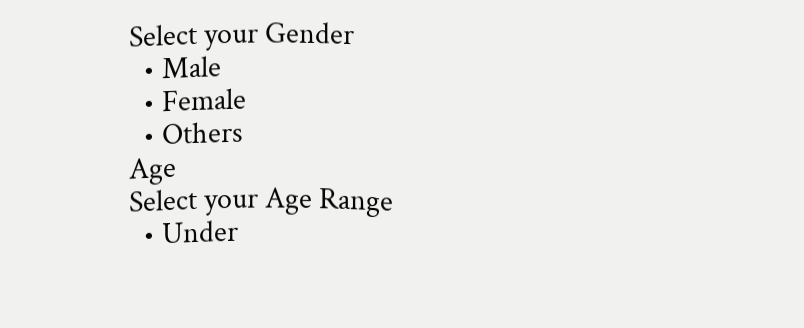Select your Gender
  • Male
  • Female
  • Others
Age
Select your Age Range
  • Under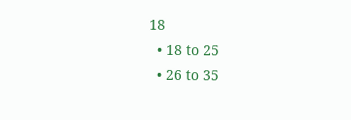18
  • 18 to 25
  • 26 to 35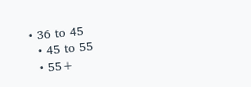• 36 to 45
  • 45 to 55
  • 55+